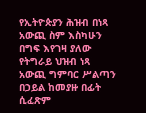የኢትዮጵያን ሕዝብ በነጻ አውጪ ስም እስካሁን በግፍ እየገዛ ያለው የትግራይ ህዝብ ነጻ አውጪ ግምባር ሥልጣን በኃይል ከመያዙ በፊት ሲፈጽም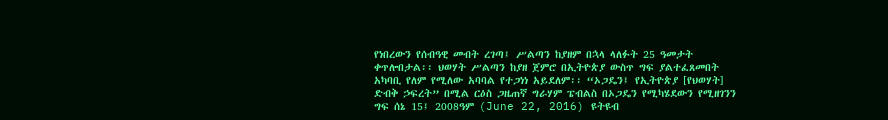የነበረውን የሰብዓዊ መብት ረገጣ፤ ሥልጣን ከያዘም በኋላ ላለፉት 25 ዓመታት ቀጥሎበታል፡፡ ህወሃት ሥልጣን ከያዘ ጀምሮ በኢትዮጵያ ውስጥ ግፍ ያልተፈጸመበት አካባቢ የለም የሚለው አባባል የተጋነነ አይደለም፡፡ “ኦጋዴን፤ የኢትዮጵያ [የህወሃት] ድብቅ ኃፍረት” በሚል ርዕስ ጋዜጠኛ ግራሃም ፔብልስ በኦጋዴን የሚካሄደውን የሚዘገንን ግፍ ሰኔ 15፤ 2008ዓም (June 22, 2016) ዩትዩብ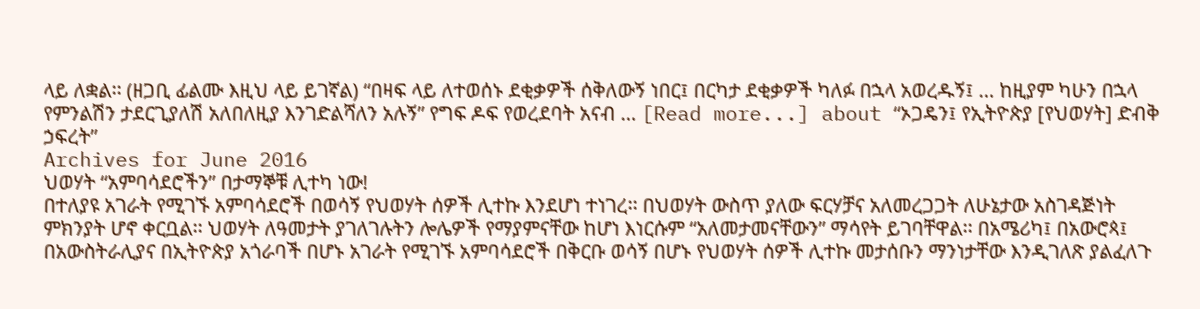ላይ ለቋል፡፡ (ዘጋቢ ፊልሙ እዚህ ላይ ይገኛል) “በዛፍ ላይ ለተወሰኑ ደቂቃዎች ሰቅለውኝ ነበር፤ በርካታ ደቂቃዎች ካለፉ በኋላ አወረዱኝ፤ … ከዚያም ካሁን በኋላ የምንልሽን ታደርጊያለሽ አለበለዚያ እንገድልሻለን አሉኝ” የግፍ ዶፍ የወረደባት አናብ … [Read more...] about “ኦጋዴን፤ የኢትዮጵያ [የህወሃት] ድብቅ ኃፍረት”
Archives for June 2016
ህወሃት “አምባሳደሮችን” በታማኞቹ ሊተካ ነው!
በተለያዩ አገራት የሚገኙ አምባሳደሮች በወሳኝ የህወሃት ሰዎች ሊተኩ እንደሆነ ተነገረ፡፡ በህወሃት ውስጥ ያለው ፍርሃቻና አለመረጋጋት ለሁኔታው አስገዳጅነት ምክንያት ሆኖ ቀርቧል፡፡ ህወሃት ለዓመታት ያገለገሉትን ሎሌዎች የማያምናቸው ከሆነ እነርሱም “አለመታመናቸውን” ማሳየት ይገባቸዋል፡፡ በአሜሪካ፤ በአውሮጳ፤ በአውስትራሊያና በኢትዮጵያ አጎራባች በሆኑ አገራት የሚገኙ አምባሳደሮች በቅርቡ ወሳኝ በሆኑ የህወሃት ሰዎች ሊተኩ መታሰቡን ማንነታቸው እንዲገለጽ ያልፈለጉ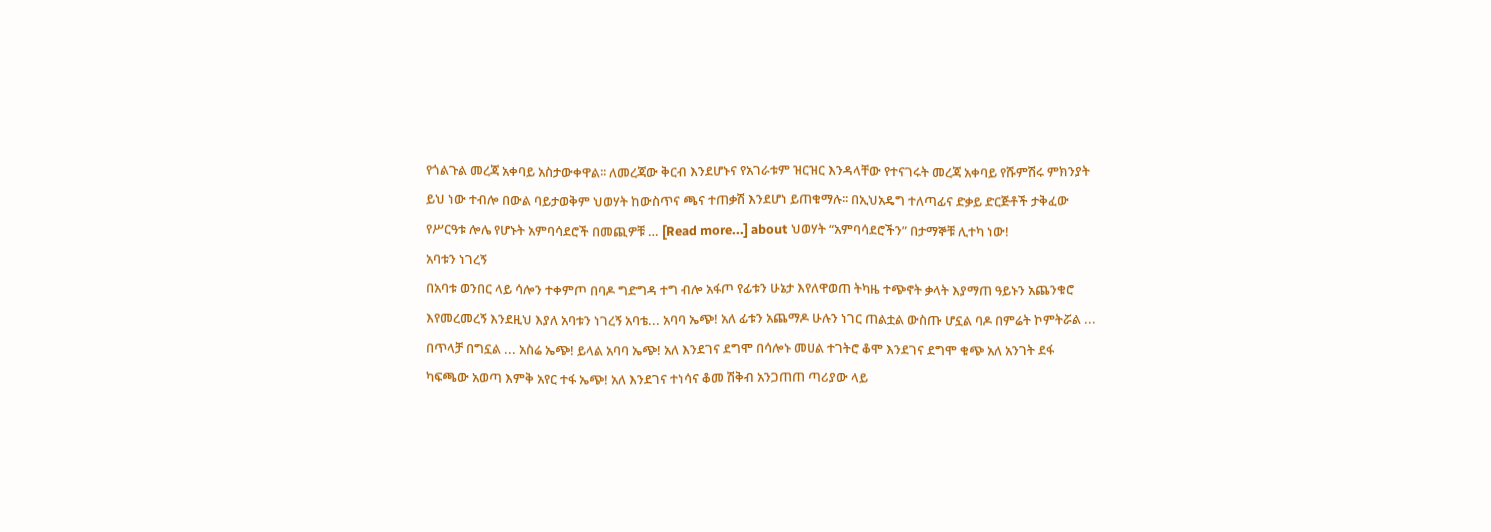የጎልጉል መረጃ አቀባይ አስታውቀዋል፡፡ ለመረጃው ቅርብ እንደሆኑና የአገራቱም ዝርዝር እንዳላቸው የተናገሩት መረጃ አቀባይ የሹምሽሩ ምክንያት ይህ ነው ተብሎ በውል ባይታወቅም ህወሃት ከውስጥና ጫና ተጠቃሽ እንደሆነ ይጠቁማሉ፡፡ በኢህአዴግ ተለጣፊና ድቃይ ድርጅቶች ታቅፈው የሥርዓቱ ሎሌ የሆኑት አምባሳደሮች በመጪዎቹ … [Read more...] about ህወሃት “አምባሳደሮችን” በታማኞቹ ሊተካ ነው!
አባቱን ነገረኝ
በአባቱ ወንበር ላይ ሳሎን ተቀምጦ በባዶ ግድግዳ ተግ ብሎ አፋጦ የፊቱን ሁኔታ እየለዋወጠ ትካዜ ተጭኖት ቃላት እያማጠ ዓይኑን አጨንቁሮ እየመረመረኝ እንደዚህ እያለ አባቱን ነገረኝ አባቴ... አባባ ኤጭ! አለ ፊቱን አጨማዶ ሁሉን ነገር ጠልቷል ውስጡ ሆኗል ባዶ በምሬት ኮምትሯል ... በጥላቻ በግኗል ... አስሬ ኤጭ! ይላል አባባ ኤጭ! አለ እንደገና ደግሞ በሳሎኑ መሀል ተገትሮ ቆሞ እንደገና ደግሞ ቁጭ አለ አንገት ደፋ ካፍጫው አወጣ እምቅ አየር ተፋ ኤጭ! አለ እንደገና ተነሳና ቆመ ሽቅብ አንጋጠጠ ጣሪያው ላይ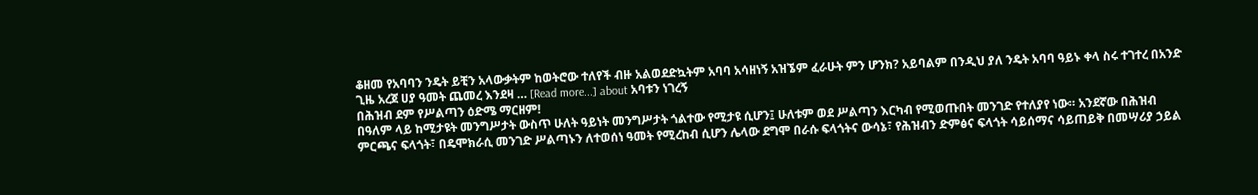ቆዘመ የአባባን ንዴት ይቺን አላውቃትም ከወትሮው ተለየች ብዙ አልወደድኳትም አባባ አሳዘነኝ አዝኜም ፈራሁት ምን ሆንክ? አይባልም በንዲህ ያለ ንዴት አባባ ዓይኑ ቀላ ስሩ ተገተረ በአንድ ጊዜ አረጀ ሀያ ዓመት ጨመረ እንደዛ … [Read more...] about አባቱን ነገረኝ
በሕዝብ ደም የሥልጣን ዕድሜ ማርዘም!
በዓለም ላይ ከሚታዩት መንግሥታት ውስጥ ሁለት ዓይነት መንግሥታት ጎልተው የሚታዩ ሲሆን፤ ሁለቱም ወደ ሥልጣን እርካብ የሚወጡበት መንገድ የተለያየ ነው። አንደኛው በሕዝብ ምርጫና ፍላጎት፣ በዴሞክራሲ መንገድ ሥልጣኑን ለተወሰነ ዓመት የሚረከብ ሲሆን ሌላው ደግሞ በራሱ ፍላጎትና ውሳኔ፣ የሕዝብን ድምፅና ፍላጎት ሳይሰማና ሳይጠይቅ በመሣሪያ ኃይል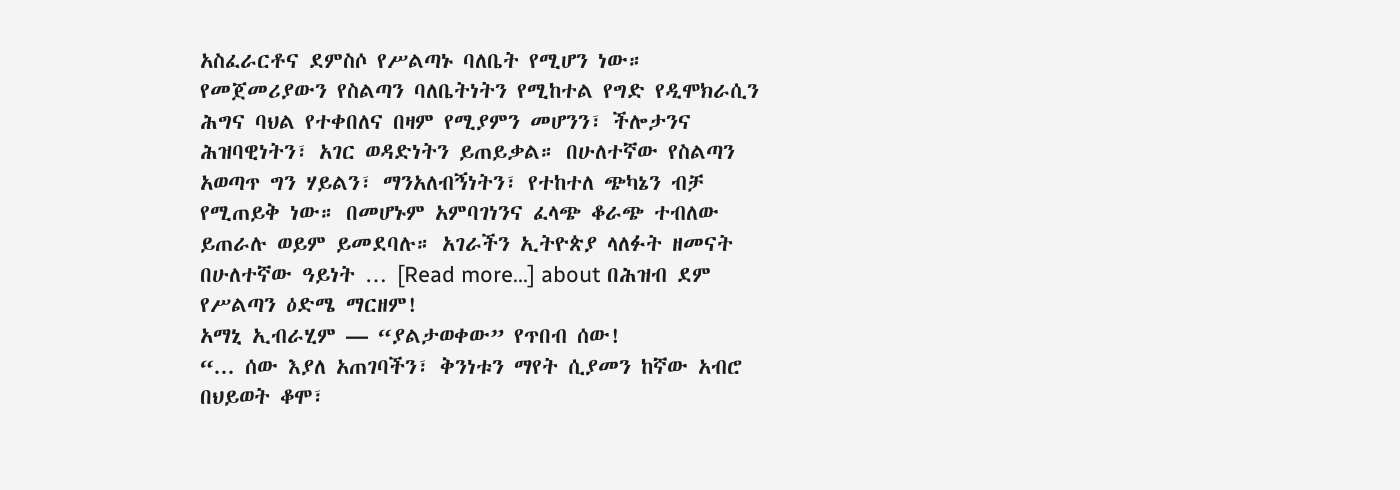አስፈራርቶና ደምስሶ የሥልጣኑ ባለቤት የሚሆን ነው። የመጀመሪያውን የስልጣን ባለቤትነትን የሚከተል የግድ የዲሞክራሲን ሕግና ባህል የተቀበለና በዛም የሚያምን መሆንን፣ ችሎታንና ሕዝባዊነትን፣ አገር ወዳድነትን ይጠይቃል። በሁለተኛው የስልጣን አወጣጥ ግን ሃይልን፣ ማንአለብኝነትን፣ የተከተለ ጭካኔን ብቻ የሚጠይቅ ነው። በመሆኑም አምባገነንና ፈላጭ ቆራጭ ተብለው ይጠራሉ ወይም ይመደባሉ። አገራችን ኢትዮጵያ ላለፉት ዘመናት በሁለተኛው ዓይነት … [Read more...] about በሕዝብ ደም የሥልጣን ዕድሜ ማርዘም!
አማኒ ኢብራሂም — “ያልታወቀው” የጥበብ ሰው!
“... ሰው እያለ አጠገባችን፣ ቅንነቱን ማየት ሲያመን ከኛው አብሮ በህይወት ቆሞ፣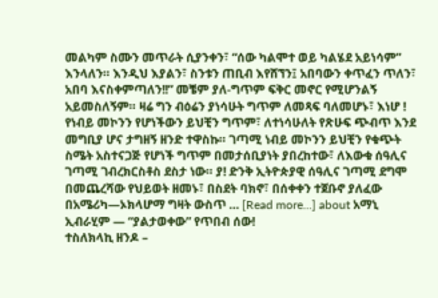መልካም ስሙን መጥራት ሲያንቀን፣ “ሰው ካልሞተ ወይ ካልሄደ አይነሳም” እንላለን። እንዲህ እያልን፣ ስንቱን ጠቢብ እየሸኘን፤ አበባውን ቀጥፈን ጥለን፣ አበባ እናስቀምጣለን!!” መቼም ያለ-ግጥም ፍቅር መኖር የሚሆንልኝ አይመስለኝም። ዛሬ ግን ብዕሬን ያነሳሁት ግጥም ለመጻፍ ባለመሆኑ፣ እነሆ ! የነብይ መኮንን የሆነችውን ይህቺን ግጥም፣ ለተነሳሁለት የጽሁፍ ጭብጥ እንደ መግቢያ ሆና ታግዘኝ ዘንድ ተዋስኩ። ገጣሚ ነብይ መኮንን ይህቺን የቁጭት ስሜት አስተናጋጅ የሆነች ግጥም በመታሰቢያነት ያበረከተው፣ ለእውቁ ሰዓሊና ገጣሚ ገብረክርስቶስ ደስታ ነው። ያ! ድንቅ ኢትዮጵያዊ ሰዓሊና ገጣሚ ደግሞ በመጨረሻው የህይወት ዘመኑ፣ በስደት ባክኖ፣ በሰቀቀን ተጀቡኖ ያለፈው በአሜሪካ—ኦክላሆማ ግዛት ውስጥ … [Read more...] about አማኒ ኢብራሂም — “ያልታወቀው” የጥበብ ሰው!
ተስለክላኪ ዘንዶ –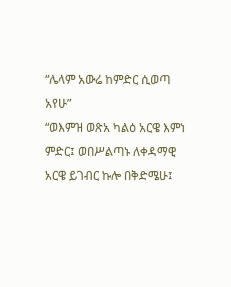“ሌላም አውሬ ከምድር ሲወጣ አየሁ”
“ወእምዝ ወጽአ ካልዕ አርዌ እምነ ምድር፤ ወበሥልጣኑ ለቀዳማዊ አርዌ ይገብር ኩሎ በቅድሜሁ፤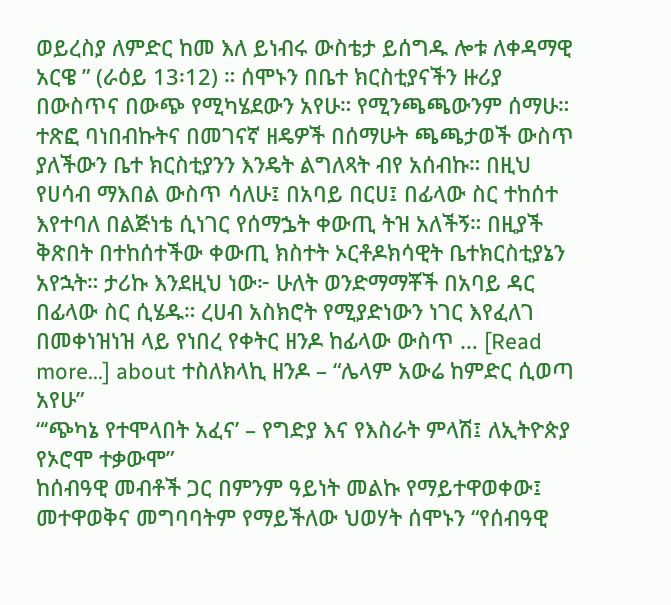ወይረስያ ለምድር ከመ እለ ይነብሩ ውስቴታ ይሰግዱ ሎቱ ለቀዳማዊ አርዌ ” (ራዕይ 13፡12) ። ሰሞኑን በቤተ ክርስቲያናችን ዙሪያ በውስጥና በውጭ የሚካሄደውን አየሁ። የሚንጫጫውንም ሰማሁ። ተጽፎ ባነበብኩትና በመገናኛ ዘዴዎች በሰማሁት ጫጫታወች ውስጥ ያለችውን ቤተ ክርስቲያንን እንዴት ልግለጻት ብየ አሰብኩ። በዚህ የሀሳብ ማእበል ውስጥ ሳለሁ፤ በአባይ በርሀ፤ በፊላው ስር ተከሰተ እየተባለ በልጅነቴ ሲነገር የሰማኌት ቀውጢ ትዝ አለችኝ። በዚያች ቅጽበት በተከሰተችው ቀውጢ ክስተት ኦርቶዶክሳዊት ቤተክርስቲያኔን አየኋት። ታሪኩ እንደዚህ ነው፦ ሁለት ወንድማማቾች በአባይ ዳር በፊላው ስር ሲሄዱ። ረሀብ አስክሮት የሚያድነውን ነገር እየፈለገ በመቀነዝነዝ ላይ የነበረ የቀትር ዘንዶ ከፊላው ውስጥ … [Read more...] about ተስለክላኪ ዘንዶ – “ሌላም አውሬ ከምድር ሲወጣ አየሁ”
“‘ጭካኔ የተሞላበት አፈና’ – የግድያ እና የእስራት ምላሽ፤ ለኢትዮጵያ የኦሮሞ ተቃውሞ”
ከሰብዓዊ መብቶች ጋር በምንም ዓይነት መልኩ የማይተዋወቀው፤ መተዋወቅና መግባባትም የማይችለው ህወሃት ሰሞኑን “የሰብዓዊ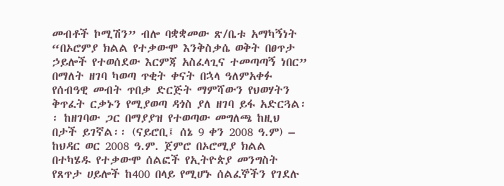መብቶች ኮሚሽን” ብሎ ባቋቋመው ጽ/ቤቱ አማካኝነት “በኦሮምያ ክልል የተቃውሞ እንቅስቃሴ ወቅት በፀጥታ ኃይሎች የተወሰደው እርምጃ አስፈላጊና ተመጣጣኝ ነበር” በማለት ዘገባ ካወጣ ጥቂት ቀናት በኋላ ዓለምአቀፉ የሰብዓዊ መብት ጥበቃ ድርጅት ማምሻውን የህወሃትን ቅጥፈት ርቃኑን የሚያወጣ ዳጎስ ያለ ዘገባ ይፋ አድርጓል፡፡ ከዘገባው ጋር በማያያዝ የተወጣው መግለጫ ከዚህ በታች ይገኛል፡፡ (ናይሮቢ፤ ሰኔ 9 ቀን 2008 ዓ.ም) – ከህዳር ወር 2008 ዓ.ም. ጀምሮ በኦሮሚያ ክልል በተካሄዱ የተቃውሞ ሰልፎች የኢትዮጵያ መንግስት የጸጥታ ሀይሎች ከ400 በላይ የሚሆኑ ሰልፈኞችን የገደሉ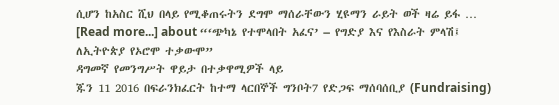ሲሆን ከአስር ሺህ በላይ የሚቆጠሩትን ደግሞ ማሰራቸውን ሂዩማን ራይት ወች ዛሬ ይፋ … [Read more...] about “‘ጭካኔ የተሞላበት አፈና’ – የግድያ እና የእስራት ምላሽ፤ ለኢትዮጵያ የኦሮሞ ተቃውሞ”
ዳግመኛ የመንግሥት ዋይታ በተቃዋሚዎች ላይ
ጁን 11 2016 በፍራንክፈርት ከተማ ላርበኞች ግንቦት7 የድጋፍ ማሰባሰቢያ (Fundraising)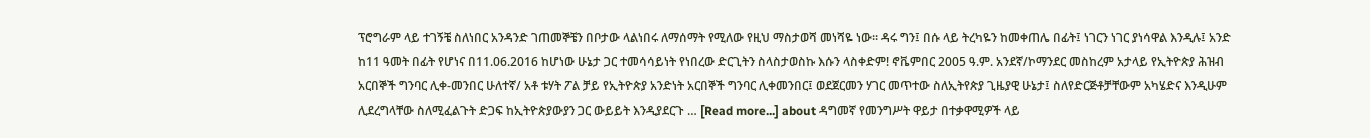ፕሮግራም ላይ ተገኝቼ ስለነበር አንዳንድ ገጠመኞቼን በቦታው ላልነበሩ ለማሰማት የሚለው የዚህ ማስታወሻ መነሻዬ ነው። ዳሩ ግን፤ በሱ ላይ ትረካዬን ከመቀጠሌ በፊት፤ ነገርን ነገር ያነሳዋል እንዲሉ፤ አንድ ከ11 ዓመት በፊት የሆነና በ11.06.2016 ከሆነው ሁኔታ ጋር ተመሳሳይነት የነበረው ድርጊትን ስላስታወስኩ እሱን ላስቀድም! ኖቬምበር 2005 ዓ.ም. አንደኛ/ኮማንደር መስከረም አታላይ የኢትዮጵያ ሕዝብ አርበኞች ግንባር ሊቀ-መንበር ሁለተኛ/ አቶ ቱሃት ፖል ቻይ የኢትዮጵያ አንድነት አርበኞች ግንባር ሊቀመንበር፤ ወደጀርመን ሃገር መጥተው ስለኢትየጵያ ጊዜያዊ ሁኔታ፤ ስለየድርጅቶቻቸውም አካሄድና እንዲሁም ሊደረግላቸው ስለሚፈልጉት ድጋፍ ከኢትዮጵያውያን ጋር ውይይት እንዲያደርጉ … [Read more...] about ዳግመኛ የመንግሥት ዋይታ በተቃዋሚዎች ላይ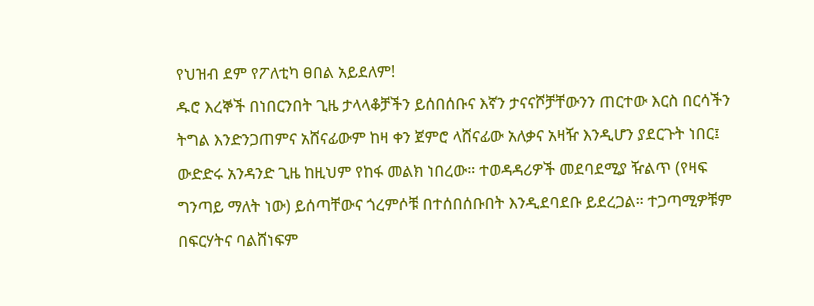የህዝብ ደም የፖለቲካ ፀበል አይደለም!
ዱሮ እረኞች በነበርንበት ጊዜ ታላላቆቻችን ይሰበሰቡና እኛን ታናናሾቻቸውንን ጠርተው እርስ በርሳችን ትግል እንድንጋጠምና አሸናፊውም ከዛ ቀን ጀምሮ ላሸናፊው አለቃና አዛዥ እንዲሆን ያደርጉት ነበር፤ ውድድሩ አንዳንድ ጊዜ ከዚህም የከፋ መልክ ነበረው። ተወዳዳሪዎች መደባደሚያ ዥልጥ (የዛፍ ግንጣይ ማለት ነው) ይሰጣቸውና ጎረምሶቹ በተሰበሰቡበት እንዲደባደቡ ይደረጋል። ተጋጣሚዎቹም በፍርሃትና ባልሸነፍም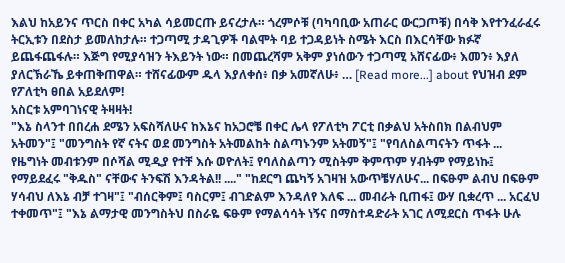እልህ ከአይንና ጥርስ በቀር አካል ሳይመርጡ ይናረታሉ። ጎረምሶቹ (ባካባቢው አጠራር ውርጋጦቹ) በሳቅ እየተንፈራፈሩ ትርኢቱን በደስታ ይመለከታሉ። ተጋጣሚ ታዳጊዎች ባልሞት ባይ ተጋዳይነት ስሜት እርስ በእርሳቸው ክፉኛ ይጨፋጨፋሉ። እጅግ የሚያሳዝን ትእይንት ነው። በመጨረሻም አቅም ያነሰውን ተጋጣሚ አሸናፊው፥ እመን፥ እያለ ያለርኽራኼ ይቀጠቅጠዋል። ተሸናፊውም ዱላ እያለቀሰ፥ በቃ አመኛለሁ፥ … [Read more...] about የህዝብ ደም የፖለቲካ ፀበል አይደለም!
አስርቱ አምባገነናዊ ትዛዛት!
"እኔ ስላንተ በበረሐ ደሜን አፍስሻለሁና ከእኔና ከአጋሮቼ በቀር ሌላ የፖለቲካ ፖርቲ በቃልህ አትስበክ በልብህም አትመን"፤ "መንግስት የኛ ናትና ወደ መንግስት አትመልከት ስልጣኑንም አትመኝ"፤ "የባለስልጣናትን ጥፋት ... የዜግነት መብቱንም በሶሻል ሚዲያ የተቸ እሱ ወዮለት፤ የባለስልጣን ሚስትም ቅምጥም ሃብትም የማይነኩ፤ የማይደፈሩ "ቅዱስ" ናቸውና ትንፍሽ እንዳትል!! ...." "ከደርግ ጨካኝ አገዛዝ አውጥቼሃለሁና... በፍፁም ልብህ በፍፁም ሃሳብህ ለእኔ ብቻ ተገዛ"፤ "ብሰርቅም፤ ባስርም፤ ብገድልም እንዳለየ እለፍ ... መብራት ቢጠፋ፤ ውሃ ቢቋረጥ ... አርፈህ ተቀመጥ"፤ "እኔ ልማታዊ መንግስትህ በስራዬ ፍፁም የማልሳሳት ነኝና በማስተዳድራት አገር ለሚደርስ ጥፋት ሁሉ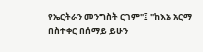የኤርትራን መንግስት ርገም"፤ "ከእኔ አርማ በስተቀር በሰማይ ይሁን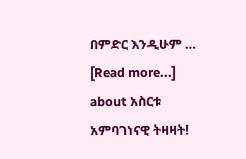በምድር እንዲሁም … [Read more...] about አስርቱ አምባገነናዊ ትዛዛት!